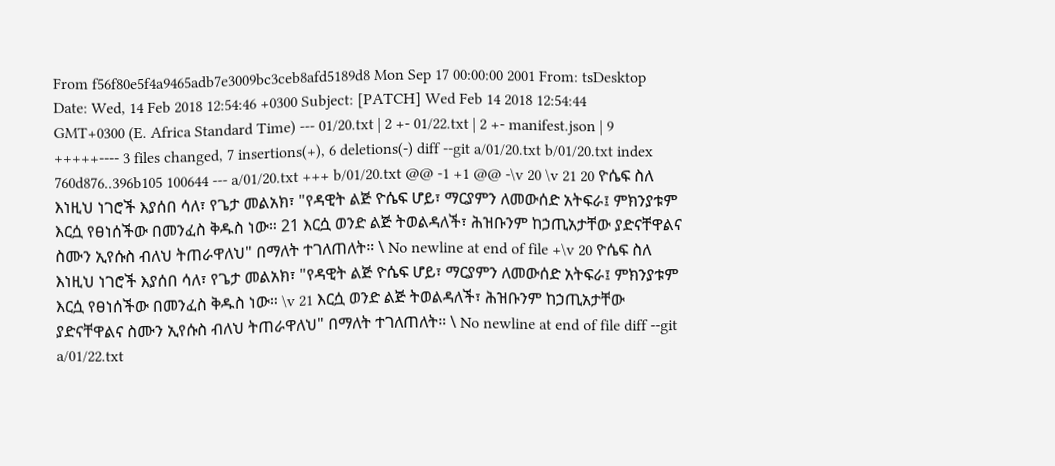From f56f80e5f4a9465adb7e3009bc3ceb8afd5189d8 Mon Sep 17 00:00:00 2001 From: tsDesktop Date: Wed, 14 Feb 2018 12:54:46 +0300 Subject: [PATCH] Wed Feb 14 2018 12:54:44 GMT+0300 (E. Africa Standard Time) --- 01/20.txt | 2 +- 01/22.txt | 2 +- manifest.json | 9 +++++---- 3 files changed, 7 insertions(+), 6 deletions(-) diff --git a/01/20.txt b/01/20.txt index 760d876..396b105 100644 --- a/01/20.txt +++ b/01/20.txt @@ -1 +1 @@ -\v 20 \v 21 20 ዮሴፍ ስለ እነዚህ ነገሮች እያሰበ ሳለ፣ የጌታ መልአክ፣ "የዳዊት ልጅ ዮሴፍ ሆይ፣ ማርያምን ለመውሰድ አትፍራ፤ ምክንያቱም እርሷ የፀነሰችው በመንፈስ ቅዱስ ነው። 21 እርሷ ወንድ ልጅ ትወልዳለች፣ ሕዝቡንም ከኃጢአታቸው ያድናቸዋልና ስሙን ኢየሱስ ብለህ ትጠራዋለህ" በማለት ተገለጠለት። \ No newline at end of file +\v 20 ዮሴፍ ስለ እነዚህ ነገሮች እያሰበ ሳለ፣ የጌታ መልአክ፣ "የዳዊት ልጅ ዮሴፍ ሆይ፣ ማርያምን ለመውሰድ አትፍራ፤ ምክንያቱም እርሷ የፀነሰችው በመንፈስ ቅዱስ ነው። \v 21 እርሷ ወንድ ልጅ ትወልዳለች፣ ሕዝቡንም ከኃጢአታቸው ያድናቸዋልና ስሙን ኢየሱስ ብለህ ትጠራዋለህ" በማለት ተገለጠለት። \ No newline at end of file diff --git a/01/22.txt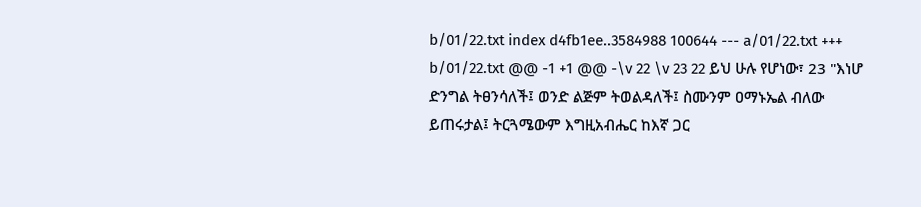b/01/22.txt index d4fb1ee..3584988 100644 --- a/01/22.txt +++ b/01/22.txt @@ -1 +1 @@ -\v 22 \v 23 22 ይህ ሁሉ የሆነው፣ 23 "እነሆ ድንግል ትፀንሳለች፤ ወንድ ልጅም ትወልዳለች፤ ስሙንም ዐማኑኤል ብለው ይጠሩታል፤ ትርጓሜውም እግዚአብሔር ከእኛ ጋር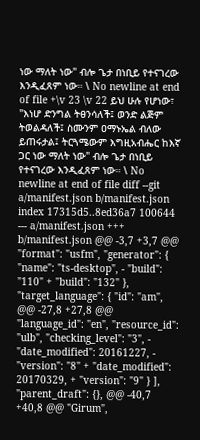ነው ማለት ነው" ብሎ ጌታ በነቢይ የተናገረው እንዲፈጸም ነው። \ No newline at end of file +\v 23 \v 22 ይህ ሁሉ የሆነው፣ "እነሆ ድንግል ትፀንሳለች፤ ወንድ ልጅም ትወልዳለች፤ ስሙንም ዐማኑኤል ብለው ይጠሩታል፤ ትርጓሜውም እግዚአብሔር ከእኛ ጋር ነው ማለት ነው" ብሎ ጌታ በነቢይ የተናገረው እንዲፈጸም ነው። \ No newline at end of file diff --git a/manifest.json b/manifest.json index 17315d5..8ed36a7 100644 --- a/manifest.json +++ b/manifest.json @@ -3,7 +3,7 @@ "format": "usfm", "generator": { "name": "ts-desktop", - "build": "110" + "build": "132" }, "target_language": { "id": "am", @@ -27,8 +27,8 @@ "language_id": "en", "resource_id": "ulb", "checking_level": "3", - "date_modified": 20161227, - "version": "8" + "date_modified": 20170329, + "version": "9" } ], "parent_draft": {}, @@ -40,7 +40,8 @@ "Girum",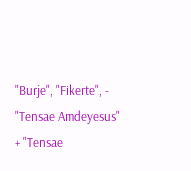"Burje", "Fikerte", - "Tensae Amdeyesus" + "Tensae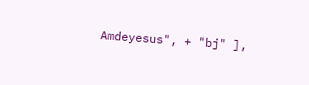Amdeyesus", + "bj" ],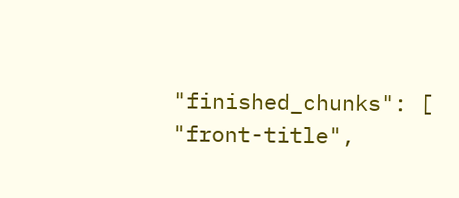"finished_chunks": [ "front-title",